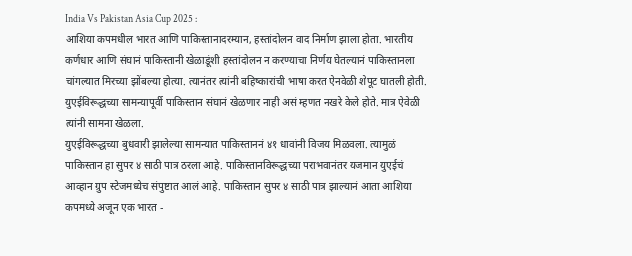India Vs Pakistan Asia Cup 2025 :
आशिया कपमधील भारत आणि पाकिस्तानादरम्यान, हस्तांदोलन वाद निर्माण झाला होता. भारतीय कर्णधार आणि संघानं पाकिस्तानी खेळाडूंशी हस्तांदोलन न करण्याचा निर्णय घेतल्यानं पाकिस्तानला चांगल्यात मिरच्या झोंबल्या होत्या. त्यानंतर त्यांनी बहिष्कारांची भाषा करत ऐनवेळी शेपूट घातली होती. युएईविरूद्धच्या सामन्यापूर्वी पाकिस्तान संघानं खेळणार नाही असं म्हणत नखरे केले होते. मात्र ऐवेळी त्यांनी सामना खेळला.
युएईविरूद्धच्या बुधवारी झालेल्या सामन्यात पाकिस्ताननं ४१ धावांनी विजय मिळवला. त्यामुळं पाकिस्तान हा सुपर ४ साठी पात्र ठरला आहे. पाकिस्तानविरूद्धच्या पराभवानंतर यजमान युएईचं आव्हान ग्रुप स्टेजमध्येच संपुष्टात आलं आहे. पाकिस्तान सुपर ४ साठी पात्र झाल्यानं आता आशिया कपमध्ये अजून एक भारत -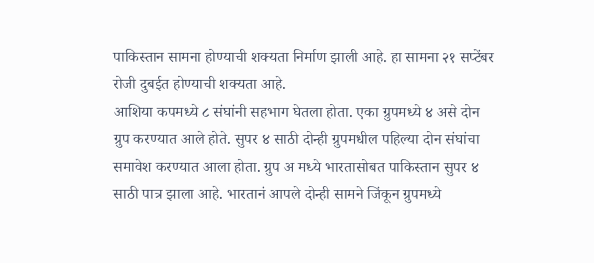पाकिस्तान सामना होण्याची शक्यता निर्माण झाली आहे. हा सामना २१ सप्टेंबर रोजी दुबईत होण्याची शक्यता आहे.
आशिया कपमध्ये ८ संघांनी सहभाग घेतला होता. एका ग्रुपमध्ये ४ असे दोन ग्रुप करण्यात आले होते. सुपर ४ साठी दोन्ही ग्रुपमधील पहिल्या दोन संघांचा समावेश करण्यात आला होता. ग्रुप अ मध्ये भारतासोबत पाकिस्तान सुपर ४ साठी पात्र झाला आहे. भारतानं आपले दोन्ही सामने जिंकून ग्रुपमध्ये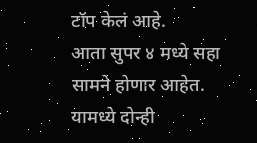टॉप केलं आहे.
आता सुपर ४ मध्ये सहा सामने होणार आहेत. यामध्ये दोन्ही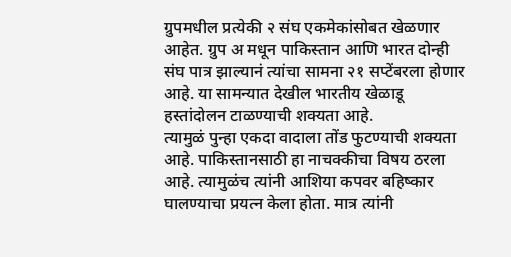ग्रुपमधील प्रत्येकी २ संघ एकमेकांसोबत खेळणार आहेत. ग्रुप अ मधून पाकिस्तान आणि भारत दोन्ही संघ पात्र झाल्यानं त्यांचा सामना २१ सप्टेंबरला होणार आहे. या सामन्यात देखील भारतीय खेळाडू हस्तांदोलन टाळण्याची शक्यता आहे.
त्यामुळं पुन्हा एकदा वादाला तोंड फुटण्याची शक्यता आहे. पाकिस्तानसाठी हा नाचक्कीचा विषय ठरला आहे. त्यामुळंच त्यांनी आशिया कपवर बहिष्कार घालण्याचा प्रयत्न केला होता. मात्र त्यांनी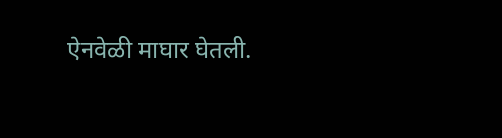ऐनवेळी माघार घेतली.